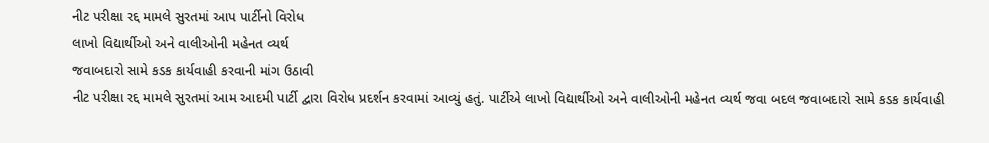નીટ પરીક્ષા રદ્દ મામલે સુરતમાં આપ પાર્ટીનો વિરોધ
લાખો વિદ્યાર્થીઓ અને વાલીઓની મહેનત વ્યર્થ
જવાબદારો સામે કડક કાર્યવાહી કરવાની માંગ ઉઠાવી
નીટ પરીક્ષા રદ્દ મામલે સુરતમાં આમ આદમી પાર્ટી દ્વારા વિરોધ પ્રદર્શન કરવામાં આવ્યું હતું. પાર્ટીએ લાખો વિદ્યાર્થીઓ અને વાલીઓની મહેનત વ્યર્થ જવા બદલ જવાબદારો સામે કડક કાર્યવાહી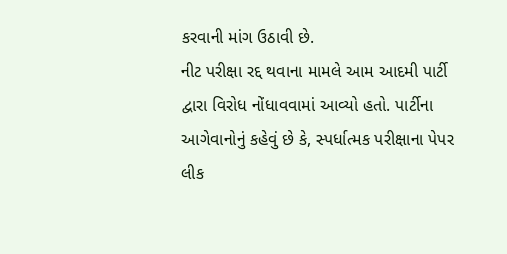કરવાની માંગ ઉઠાવી છે.
નીટ પરીક્ષા રદ્દ થવાના મામલે આમ આદમી પાર્ટી દ્વારા વિરોધ નોંધાવવામાં આવ્યો હતો. પાર્ટીના આગેવાનોનું કહેવું છે કે, સ્પર્ધાત્મક પરીક્ષાના પેપર લીક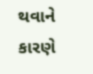થવાને કારણે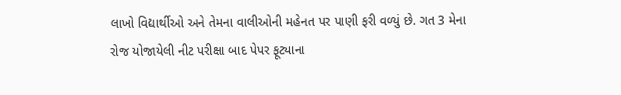લાખો વિદ્યાર્થીઓ અને તેમના વાલીઓની મહેનત પર પાણી ફરી વળ્યું છે. ગત 3 મેના રોજ યોજાયેલી નીટ પરીક્ષા બાદ પેપર ફૂટ્યાના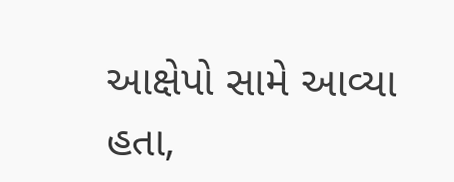આક્ષેપો સામે આવ્યા હતા,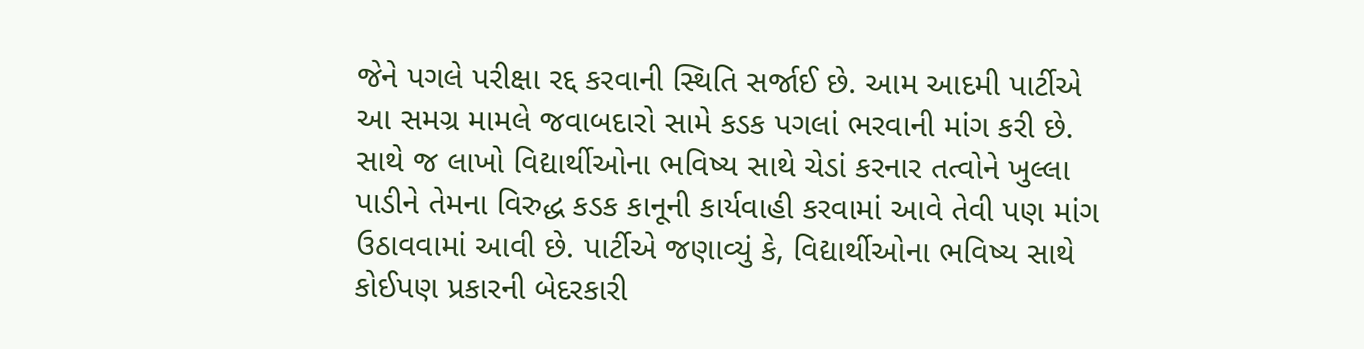જેને પગલે પરીક્ષા રદ્દ કરવાની સ્થિતિ સર્જાઈ છે. આમ આદમી પાર્ટીએ આ સમગ્ર મામલે જવાબદારો સામે કડક પગલાં ભરવાની માંગ કરી છે. સાથે જ લાખો વિદ્યાર્થીઓના ભવિષ્ય સાથે ચેડાં કરનાર તત્વોને ખુલ્લા પાડીને તેમના વિરુદ્ધ કડક કાનૂની કાર્યવાહી કરવામાં આવે તેવી પણ માંગ ઉઠાવવામાં આવી છે. પાર્ટીએ જણાવ્યું કે, વિદ્યાર્થીઓના ભવિષ્ય સાથે કોઈપણ પ્રકારની બેદરકારી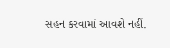સહન કરવામાં આવશે નહીં.